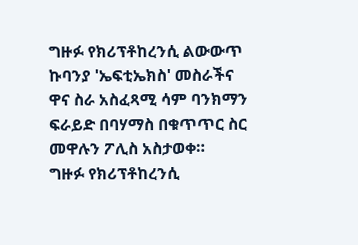ግዙፉ የክሪፕቶከረንሲ ልውውጥ ኩባንያ 'ኤፍቲኤክስ' መስራችና ዋና ስራ አስፈጻሚ ሳም ባንክማን ፍራይድ በባሃማስ በቁጥጥር ስር መዋሉን ፖሊስ አስታወቀ።
ግዙፉ የክሪፕቶከረንሲ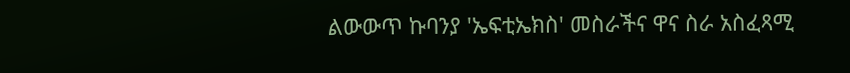ልውውጥ ኩባንያ 'ኤፍቲኤክስ' መስራችና ዋና ስራ አስፈጻሚ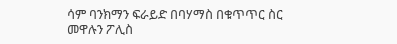ሳም ባንክማን ፍራይድ በባሃማስ በቁጥጥር ስር መዋሉን ፖሊስ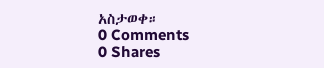አስታወቀ።
0 Comments
0 Shares